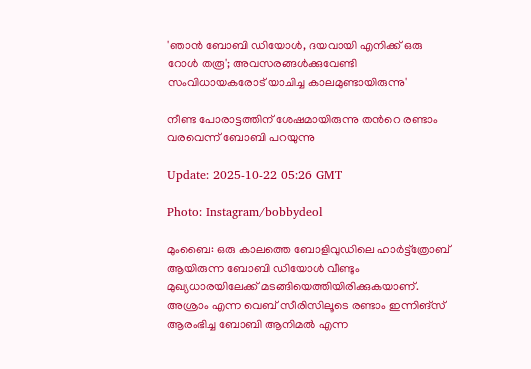'ഞാൻ ബോബി ഡിയോൾ, ദയവായി എനിക്ക് ഒരു റോൾ തരൂ'; അവസരങ്ങൾക്കുവേണ്ടി സംവിധായകരോട് യാചിച്ച കാലമുണ്ടായിരുന്നു'

നീണ്ട പോരാട്ടത്തിന് ശേഷമായിരുന്നു തന്‍റെ രണ്ടാം വരവെന്ന് ബോബി പറയുന്നു

Update: 2025-10-22 05:26 GMT

Photo: Instagram/bobbydeol

മുംബൈ: ഒരു കാലത്തെ ബോളിവുഡിലെ ഹാര്‍ട്ട്ത്രോബ് ആയിരുന്ന ബോബി ഡിയോൾ വീണ്ടും മുഖ്യധാരയിലേക്ക് മടങ്ങിയെത്തിയിരിക്കുകയാണ്. അശ്രാം എന്ന വെബ് സീരിസിലൂടെ രണ്ടാം ഇന്നിങ്സ് ആരംഭിച്ച ബോബി ആനിമൽ എന്ന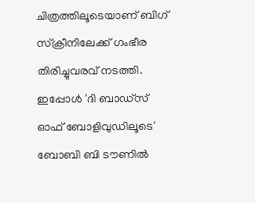ചിത്രത്തിലൂടെയാണ് ബിഗ് സ്ക്രീനിലേക്ക് ഗംഭീര തിരിച്ചുവരവ് നടത്തി. ഇപ്പോൾ 'ദി ബാഡ്‌സ് ഓഫ് ബോളിവുഡിലൂടെ' ബോബി ബി ടൗണിൽ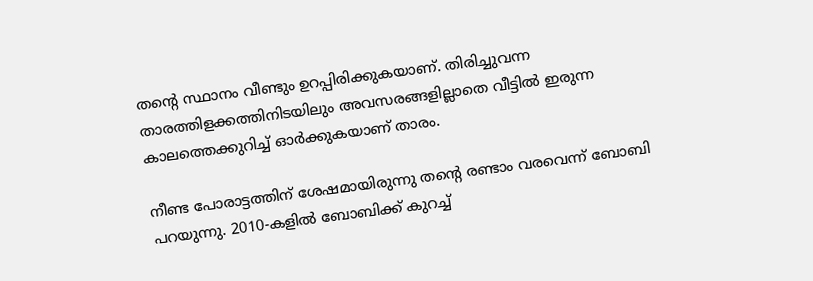തന്‍റെ സ്ഥാനം വീണ്ടും ഉറപ്പിരിക്കുകയാണ്. തിരിച്ചുവന്ന താരത്തിളക്കത്തിനിടയിലും അവസരങ്ങളില്ലാതെ വീട്ടിൽ ഇരുന്ന കാലത്തെക്കുറിച്ച് ഓര്‍ക്കുകയാണ് താരം.

നീണ്ട പോരാട്ടത്തിന് ശേഷമായിരുന്നു തന്‍റെ രണ്ടാം വരവെന്ന് ബോബി പറയുന്നു. 2010-കളിൽ ബോബിക്ക് കുറച്ച്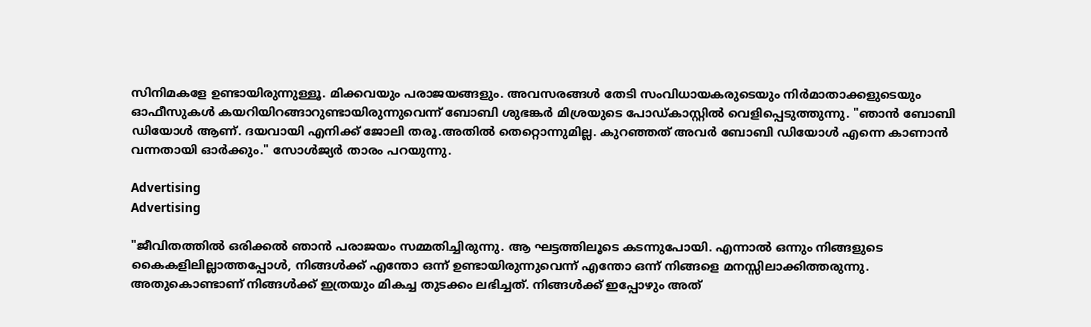സിനിമകളേ ഉണ്ടായിരുന്നുള്ളൂ. മിക്കവയും പരാജയങ്ങളും. അവസരങ്ങൾ തേടി സംവിധായകരുടെയും നിര്‍മാതാക്കളുടെയും ഓഫീസുകൾ കയറിയിറങ്ങാറുണ്ടായിരുന്നുവെന്ന് ബോബി ശുഭങ്കർ മിശ്രയുടെ പോഡ്‌കാസ്റ്റിൽ വെളിപ്പെടുത്തുന്നു. "ഞാൻ ബോബി ഡിയോൾ ആണ്. ദയവായി എനിക്ക് ജോലി തരൂ.അതിൽ തെറ്റൊന്നുമില്ല. കുറഞ്ഞത് അവർ ബോബി ഡിയോൾ എന്നെ കാണാൻ വന്നതായി ഓർക്കും." സോൾജ്യര്‍ താരം പറയുന്നു.

Advertising
Advertising

"ജീവിതത്തിൽ ഒരിക്കൽ ഞാൻ പരാജയം സമ്മതിച്ചിരുന്നു. ആ ഘട്ടത്തിലൂടെ കടന്നുപോയി. എന്നാൽ ഒന്നും നിങ്ങളുടെ കൈകളിലില്ലാത്തപ്പോൾ, നിങ്ങൾക്ക് എന്തോ ഒന്ന് ഉണ്ടായിരുന്നുവെന്ന് എന്തോ ഒന്ന് നിങ്ങളെ മനസ്സിലാക്കിത്തരുന്നു. അതുകൊണ്ടാണ് നിങ്ങൾക്ക് ഇത്രയും മികച്ച തുടക്കം ലഭിച്ചത്. നിങ്ങൾക്ക് ഇപ്പോഴും അത്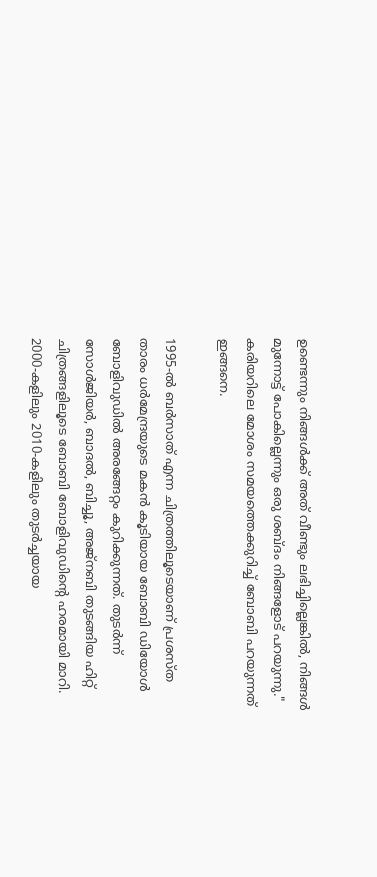ഉണ്ടെന്നും നിങ്ങൾക്ക് അത് വീണ്ടും ലഭിച്ചില്ലെങ്കിൽ, നിങ്ങൾ മുന്നോട്ട് പോകില്ലെന്നും ഒരു ശബ്ദം നിങ്ങളോട് പറയുന്നു." കരിയറിലെ മോശം സമയത്തെക്കുറിച്ച് ബോബി പറയുന്നത് ഇങ്ങനെ.

1995-ൽ ബർസാത് എന്ന ചിത്രത്തിലൂടെയാണ് പ്രശസ്ത താരം ധര്‍മേന്ദ്രയുടെ മകൻ കൂടിയായ ബോബി ഡിയോൾ ബോളിവുഡിൽ അരങ്ങേറ്റം കുറിക്കുന്നത്. തുടർന്ന് സോൾജിയർ, ബാദൽ, ബിച്ചൂ, അജ്നബി തുടങ്ങിയ ഹിറ്റ് ചിത്രങ്ങളിലൂടെ ബോബി ബോളിവുഡിന്‍റെ ഹരമായി മാറി. 2000-കളിലും 2010-കളിലും തുടർച്ചയായ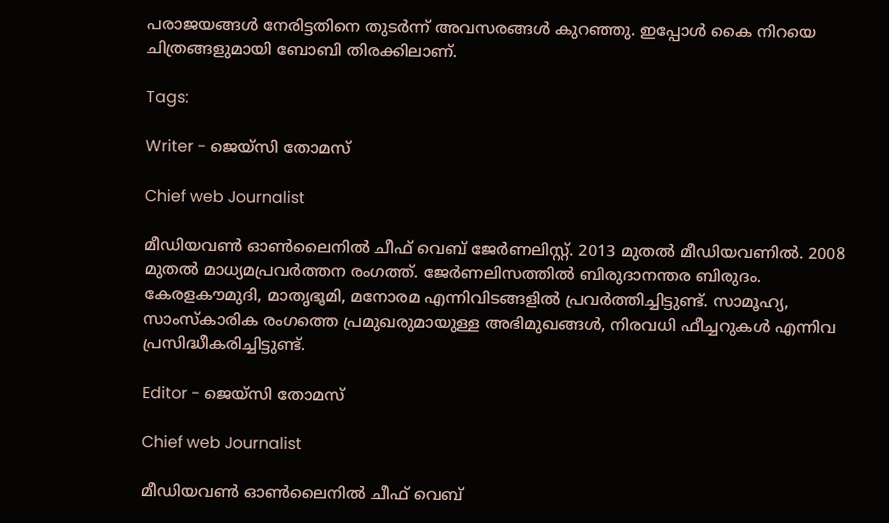പരാജയങ്ങൾ നേരിട്ടതിനെ തുടർന്ന് അവസരങ്ങൾ കുറഞ്ഞു. ഇപ്പോൾ കൈ നിറയെ ചിത്രങ്ങളുമായി ബോബി തിരക്കിലാണ്.

Tags:

Writer - ജെയ്സി തോമസ്

Chief web Journalist

മീഡിയവൺ ഓൺലൈനിൽ ചീഫ് വെബ് ജേർണലിസ്റ്റ്. 2013 മുതൽ മീഡിയവണിൽ. 2008 മുതൽ മാധ്യമപ്രവർത്തന രംഗത്ത്. ജേർണലിസത്തിൽ ബിരുദാനന്തര ബിരുദം. കേരളകൗമുദി, മാതൃഭൂമി, മനോരമ എന്നിവിടങ്ങളിൽ പ്രവർത്തിച്ചിട്ടുണ്ട്. സാമൂഹ്യ, സാംസ്‌കാരിക രംഗത്തെ പ്രമുഖരുമായുള്ള അഭിമുഖങ്ങൾ, നിരവധി ഫീച്ചറുകൾ എന്നിവ പ്രസിദ്ധീകരിച്ചിട്ടുണ്ട്.

Editor - ജെയ്സി തോമസ്

Chief web Journalist

മീഡിയവൺ ഓൺലൈനിൽ ചീഫ് വെബ്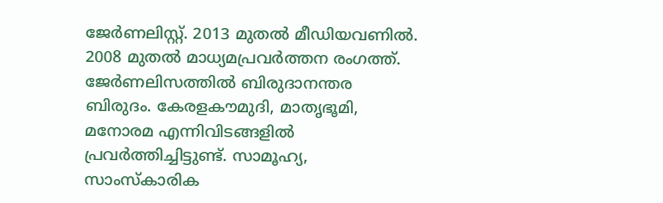ജേർണലിസ്റ്റ്. 2013 മുതൽ മീഡിയവണിൽ. 2008 മുതൽ മാധ്യമപ്രവർത്തന രംഗത്ത്. ജേർണലിസത്തിൽ ബിരുദാനന്തര ബിരുദം. കേരളകൗമുദി, മാതൃഭൂമി, മനോരമ എന്നിവിടങ്ങളിൽ പ്രവർത്തിച്ചിട്ടുണ്ട്. സാമൂഹ്യ, സാംസ്‌കാരിക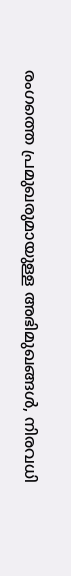രംഗത്തെ പ്രമുഖരുമായുള്ള അഭിമുഖങ്ങൾ, നിരവധി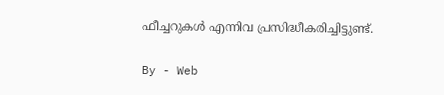ഫീച്ചറുകൾ എന്നിവ പ്രസിദ്ധീകരിച്ചിട്ടുണ്ട്.

By - Web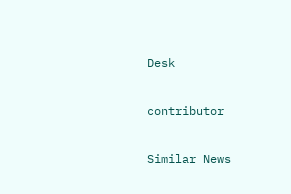Desk

contributor

Similar News